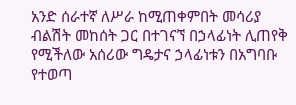አንድ ሰራተኛ ለሥራ ከሚጠቀምበት መሳሪያ ብልሽት መከሰት ጋር በተገናኘ በኃላፊነት ሊጠየቅ የሚችለው አሰሪው ግዴታና ኃላፊነቱን በአግባቡ የተወጣ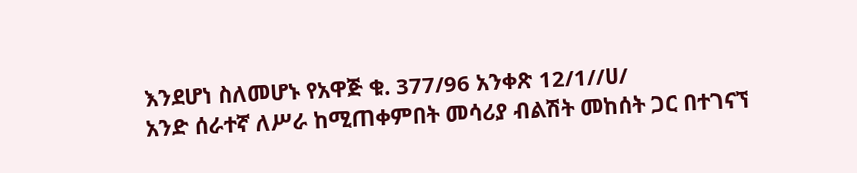እንደሆነ ስለመሆኑ የአዋጅ ቁ. 377/96 አንቀጽ 12/1//ሀ/
አንድ ሰራተኛ ለሥራ ከሚጠቀምበት መሳሪያ ብልሽት መከሰት ጋር በተገናኘ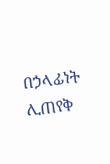በኃላፊነት ሊጠየቅ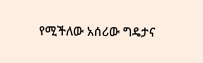የሚችለው አሰሪው ግዴታና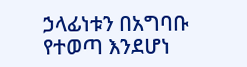ኃላፊነቱን በአግባቡ የተወጣ እንደሆነ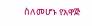ስለመሆኑ የአዋጅ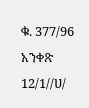ቁ. 377/96 አንቀጽ 12/1//ሀ/